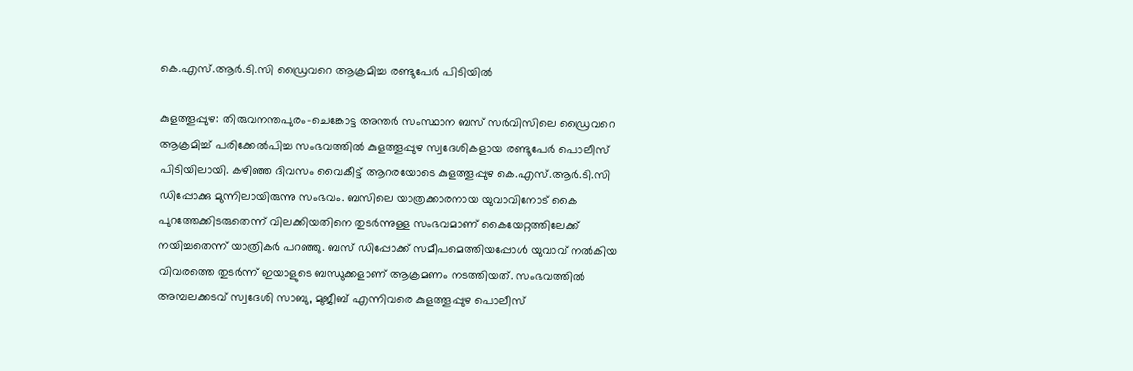കെ.എസ്.ആര്‍.ടി.സി ഡ്രൈവറെ ആക്രമിച്ച രണ്ടുപേര്‍ പിടിയില്‍

കുളത്തൂപ്പുഴ: തിരുവനന്തപുരം-ചെങ്കോട്ട അന്തര്‍ സംസ്ഥാന ബസ് സര്‍വിസിലെ ഡ്രൈവറെ ആക്രമിച്ച് പരിക്കേല്‍പിച്ച സംഭവത്തില്‍ കുളത്തൂപ്പുഴ സ്വദേശികളായ രണ്ടുപേര്‍ പൊലീസ് പിടിയിലായി. കഴിഞ്ഞ ദിവസം വൈകീട്ട് ആറരയോടെ കുളത്തൂപ്പുഴ കെ.എസ്.ആര്‍.ടി.സി ഡിപ്പോക്കു മുന്നിലായിരുന്നു സംഭവം. ബസിലെ യാത്രക്കാരനായ യുവാവിനോട് കൈ പുറത്തേക്കിടരുതെന്ന് വിലക്കിയതിനെ തുടര്‍ന്നുള്ള സംഭവമാണ് കൈയേറ്റത്തിലേക്ക് നയിച്ചതെന്ന് യാത്രികര്‍ പറഞ്ഞു. ബസ് ഡിപ്പോക്ക് സമീപമെത്തിയപ്പോള്‍ യുവാവ് നല്‍കിയ വിവരത്തെ തുടര്‍ന്ന് ഇയാളുടെ ബന്ധുക്കളാണ് ആക്രമണം നടത്തിയത്. സംഭവത്തില്‍ അമ്പലക്കടവ് സ്വദേശി സാബു, മുജീബ് എന്നിവരെ കുളത്തൂപ്പുഴ പൊലീസ്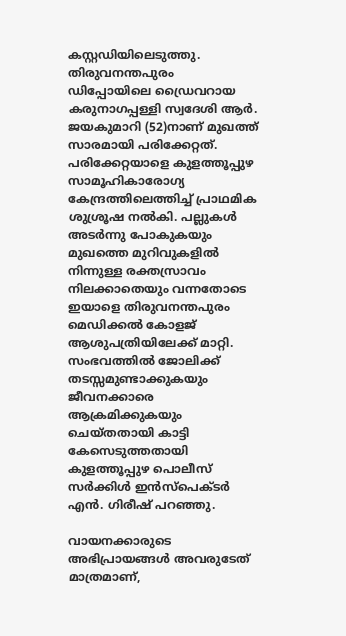കസ്റ്റഡിയിലെടുത്തു. തിരുവനന്തപുരം ഡിപ്പോയിലെ ഡ്രൈവറായ കരുനാഗപ്പള്ളി സ്വദേശി ആര്‍. ജയകുമാറി (52)നാണ് മുഖത്ത് സാരമായി പരിക്കേറ്റത്. പരിക്കേറ്റയാളെ കുളത്തൂപ്പുഴ സാമൂഹികാരോഗ്യ കേന്ദ്രത്തിലെത്തിച്ച് പ്രാഥമിക ശുശ്രൂഷ നല്‍കി. പല്ലുകള്‍ അടര്‍ന്നു പോകുകയും മുഖത്തെ മുറിവുകളില്‍ നിന്നുള്ള രക്തസ്രാവം നിലക്കാതെയും വന്നതോടെ ഇയാളെ തിരുവനന്തപുരം മെഡിക്കല്‍ കോളജ് ആശുപത്രിയിലേക്ക് മാറ്റി. സംഭവത്തില്‍ ജോലിക്ക് തടസ്സമുണ്ടാക്കുകയും ജീവനക്കാരെ ആക്രമിക്കുകയും ചെയ്തതായി കാട്ടി കേസെടുത്തതായി കുളത്തൂപ്പുഴ പൊലീസ് സര്‍ക്കിള്‍ ഇന്‍സ്പെക്ടര്‍ എന്‍. ഗിരീഷ് പറഞ്ഞു.

വായനക്കാരുടെ അഭിപ്രായങ്ങള്‍ അവരുടേത് മാത്രമാണ്,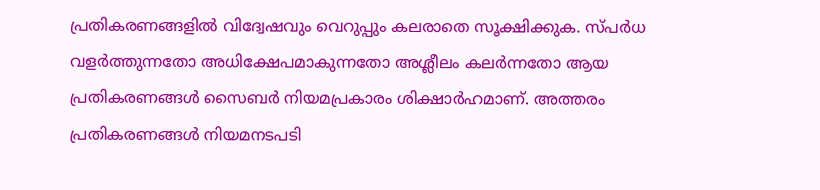പ്രതികരണങ്ങളിൽ വിദ്വേഷവും വെറുപ്പും കലരാതെ സൂക്ഷിക്കുക. സ്പർധ വളർത്തുന്നതോ അധിക്ഷേപമാകുന്നതോ അശ്ലീലം കലർന്നതോ ആയ പ്രതികരണങ്ങൾ സൈബർ നിയമപ്രകാരം ശിക്ഷാർഹമാണ്. അത്തരം പ്രതികരണങ്ങൾ നിയമനടപടി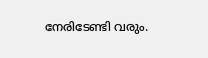നേരിടേണ്ടി വരും.